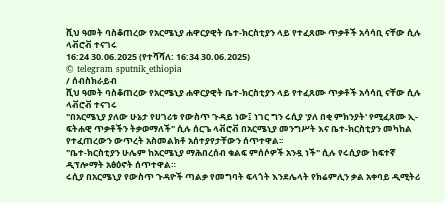ሺህ ዓመት ባስቆጠረው የአርሜኒያ ሐዋርያዊት ቤተ-ክርስቲያን ላይ የተፈጸሙ ጥቃቶች አሳሳቢ ናቸው ሲሉ ላቭሮቭ ተናገሩ
16:24 30.06.2025 (የተሻሻለ: 16:34 30.06.2025)
© telegram sputnik_ethiopia
/ ሰብስክራይብ
ሺህ ዓመት ባስቆጠረው የአርሜኒያ ሐዋርያዊት ቤተ-ክርስቲያን ላይ የተፈጸሙ ጥቃቶች አሳሳቢ ናቸው ሲሉ ላቭሮቭ ተናገሩ
"በአርሜኒያ ያለው ሁኔታ የሀገሪቱ የውስጥ ጉዳይ ነው፤ ነገር ግን ሩሲያ 'ያለ በቂ ምክንያት' የሚፈጸሙ ኢ-ፍትሐዊ ጥቃቶችን ትቃወማለች" ሲሉ ሰርጌ ላቭሮቭ በአርሜኒያ መንግሥት እና ቤተ-ክርስቲያን መካከል የተፈጠረውን ውጥረት አስመልክቶ አሰተያየታቸውን ሰጥተዋል፡፡
"ቤተ-ክርስቲያን ሁሌም ከአርሜኒያ ማሕበረሰብ ቁልፍ ምሰሶዎች አንዷ ነች" ሲሉ የሩሲያው ከፍተኛ ዲፕሎማት አፅዕኖት ሰጥተዋል።
ሩሲያ በአርሜኒያ የውስጥ ጉዳዮች ጣልቃ የመግባት ፍላጎት እንደሌላት የክሬምሊን ቃል አቀባይ ዲሚትሪ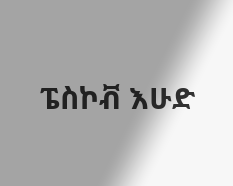ፔስኮቭ እሁድ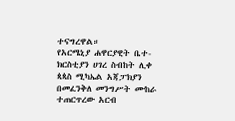ተናግረዋል።
የአርሜኒያ ሐዋርያዊት ቤተ-ክርስቲያን ሀገረ ስብከት ሊቀ ጳጳስ ሚካኤል አጃፓክያን በመፈንቅለ መንግሥት ሙከራ ተጠርጥረው አርብ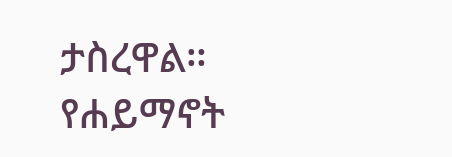ታስረዋል። የሐይማኖት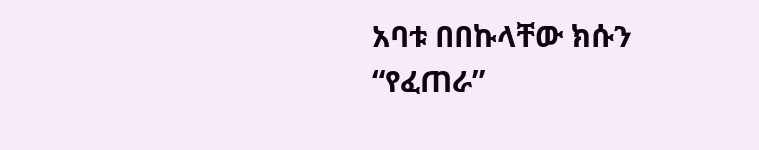አባቱ በበኩላቸው ክሱን “የፈጠራ”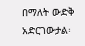በማለት ውድቅ አድርገውታል፡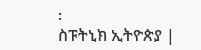፡
ስፑትኒክ ኢትዮጵያ |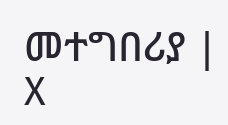መተግበሪያ | X